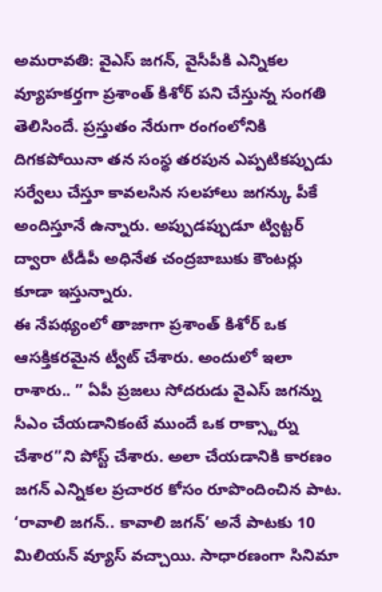అమరావతి: వైఎస్ జగన్, వైసీపీకి ఎన్నికల వ్యూహకర్తగా ప్రశాంత్ కిశోర్ పని చేస్తున్న సంగతి తెలిసిందే. ప్రస్తుతం నేరుగా రంగంలోనికి దిగకపోయినా తన సంస్థ తరపున ఎప్పటికప్పుడు సర్వేలు చేస్తూ కావలసిన సలహాలు జగన్కు పీకే అందిస్తూనే ఉన్నారు. అప్పుడప్పుడూ ట్విట్టర్ ద్వారా టీడీపీ అధినేత చంద్రబాబుకు కౌంటర్లు కూడా ఇస్తున్నారు.
ఈ నేపథ్యంలో తాజాగా ప్రశాంత్ కిశోర్ ఒక ఆసక్తికరమైన ట్వీట్ చేశారు. అందులో ఇలా రాశారు.. ” ఏపీ ప్రజలు సోదరుడు వైఎస్ జగన్ను సీఎం చేయడానికంటే ముందే ఒక రాక్స్టార్ను చేశార”ని పోస్ట్ చేశారు. అలా చేయడానికి కారణం జగన్ ఎన్నికల ప్రచారర కోసం రూపొందించిన పాట.
‘రావాలి జగన్.. కావాలి జగన్’ అనే పాటకు 10 మిలియన్ వ్యూస్ వచ్చాయి. సాధారణంగా సినిమా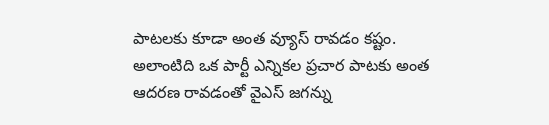పాటలకు కూడా అంత వ్యూస్ రావడం కష్టం. అలాంటిది ఒక పార్టీ ఎన్నికల ప్రచార పాటకు అంత ఆదరణ రావడంతో వైఎస్ జగన్ను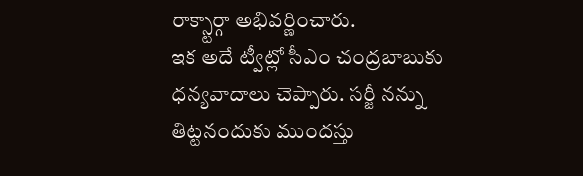రాక్స్టార్గా అభివర్ణించారు.
ఇక అదే ట్వీట్లో సీఎం చంద్రబాబుకు ధన్యవాదాలు చెప్పారు. సర్జీ నన్ను తిట్టనందుకు ముందస్తు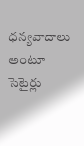ధన్యవాదాలు అంటూ సెటైర్లు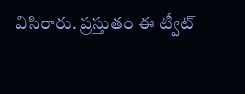విసిరారు. ప్రస్తుతం ఈ ట్వీట్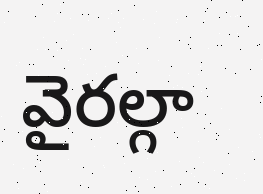వైరల్గా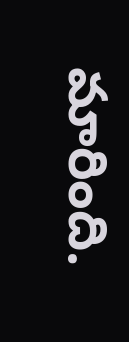మారింది.